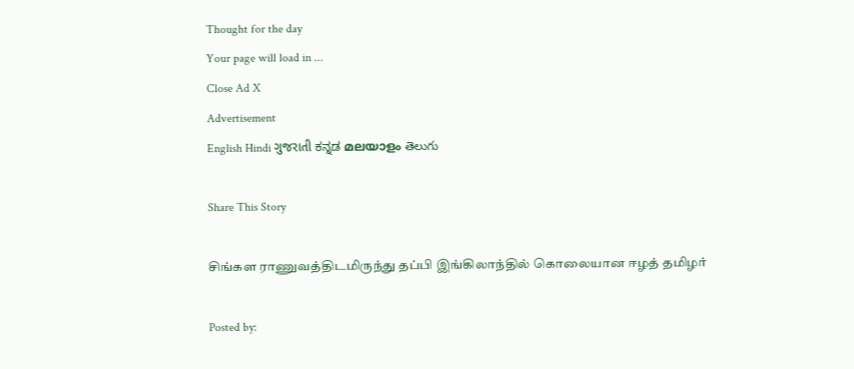Thought for the day
Your page will load in ...
Close Ad X
Advertisement
English Hindi ગુજરાતી ಕನ್ನಡ മലയാളം తెలుగు

Share This Story

சிங்கள ராணுவத்திடமிருந்து தப்பி இங்கிலாந்தில் கொலையான ஈழத் தமிழர்

Posted by: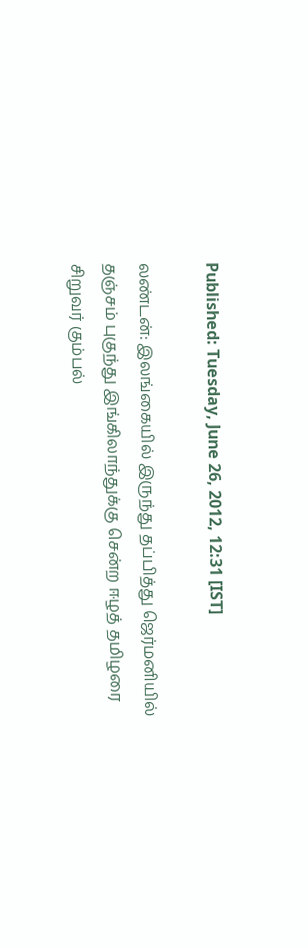Published: Tuesday, June 26, 2012, 12:31 [IST]

லண்டன்: இலங்கையில் இருந்து தப்பித்து ஜெர்மனியில் தஞ்சம் புகுந்து இங்கிலாந்துக்கு சென்ற ஈழத் தமிழரை சிறுவர் கும்பல்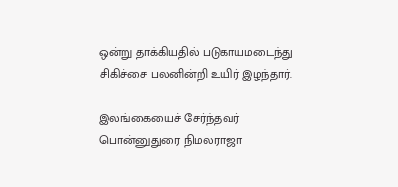ஒன்று தாக்கியதில் படுகாயமடைந்து சிகிச்சை பலனின்றி உயிர் இழந்தார்.

இலங்கையைச் சேர்ந்தவர் பொன்னுதுரை நிமலராஜா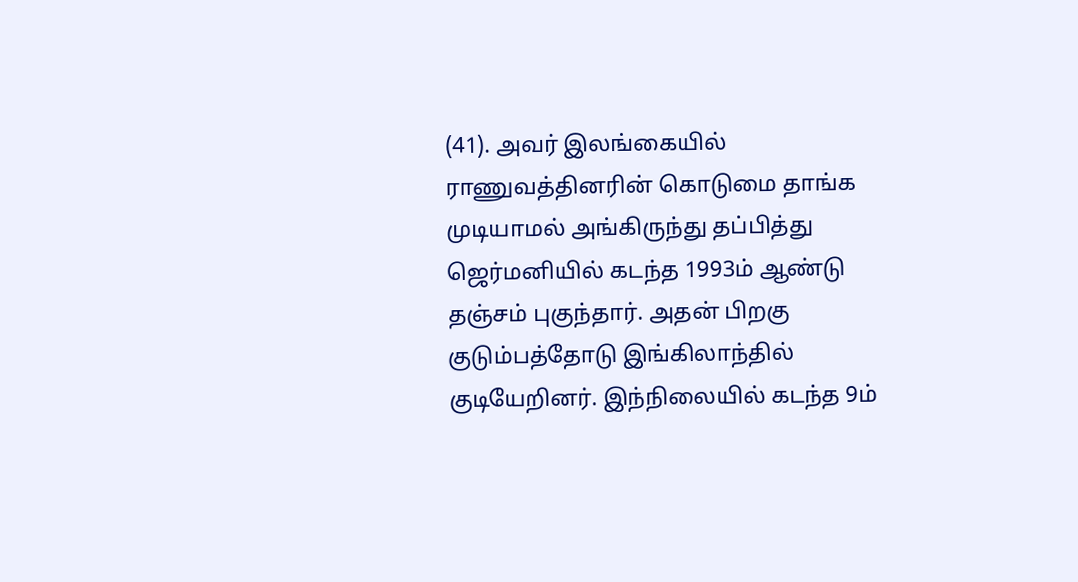(41). அவர் இலங்கையில் ராணுவத்தினரின் கொடுமை தாங்க முடியாமல் அங்கிருந்து தப்பித்து ஜெர்மனியில் கடந்த 1993ம் ஆண்டு தஞ்சம் புகுந்தார். அதன் பிறகு குடும்பத்தோடு இங்கிலாந்தில் குடியேறினர். இந்நிலையில் கடந்த 9ம்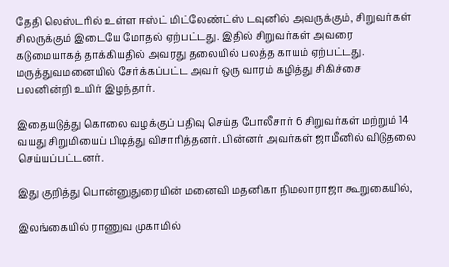தேதி லெஸ்டரில் உள்ள ஈஸ்ட் மிட்லேண்ட்ஸ் டவுனில் அவருக்கும், சிறுவர்கள் சிலருக்கும் இடையே மோதல் ஏற்பட்டது. இதில் சிறுவர்கள் அவரை கடுமையாகத் தாக்கியதில் அவரது தலையில் பலத்த காயம் ஏற்பட்டது. மருத்துவமனையில் சேர்க்கப்பட்ட அவர் ஒரு வாரம் கழித்து சிகிச்சை பலனின்றி உயிர் இழந்தார்.

இதையடுத்து கொலை வழக்குப் பதிவு செய்த போலீசார் 6 சிறுவர்கள் மற்றும் 14 வயது சிறுமியைப் பிடித்து விசாரித்தனர். பின்னர் அவர்கள் ஜாமீனில் விடுதலை செய்யப்பட்டனர்.

இது குறித்து பொன்னுதுரையின் மனைவி மதனிகா நிமலாராஜா கூறுகையில்,

இலங்கையில் ராணுவ முகாமில்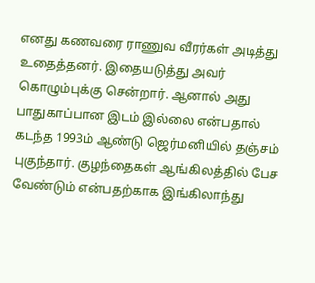எனது கணவரை ராணுவ வீரர்கள் அடித்து உதைத்தனர். இதையடுத்து அவர் கொழும்புக்கு சென்றார். ஆனால் அது பாதுகாப்பான இடம் இல்லை என்பதால் கடந்த 1993ம் ஆண்டு ஜெர்மனியில் தஞ்சம் புகுந்தார். குழந்தைகள் ஆங்கிலத்தில் பேச வேண்டும் என்பதற்காக இங்கிலாந்து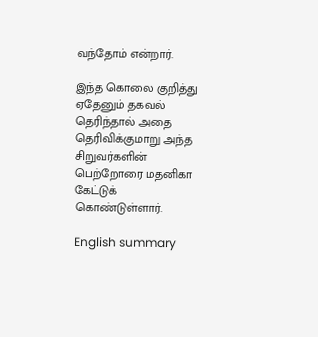வந்தோம் என்றார்.

இந்த கொலை குறித்து ஏதேனும் தகவல் தெரிந்தால் அதை தெரிவிக்குமாறு அந்த சிறுவர்களின் பெற்றோரை மதனிகா கேட்டுக் கொண்டுள்ளார்.

English summary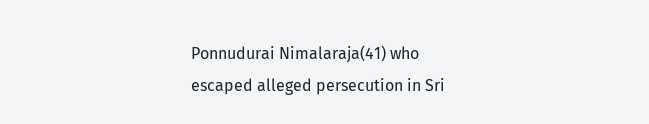Ponnudurai Nimalaraja(41) who escaped alleged persecution in Sri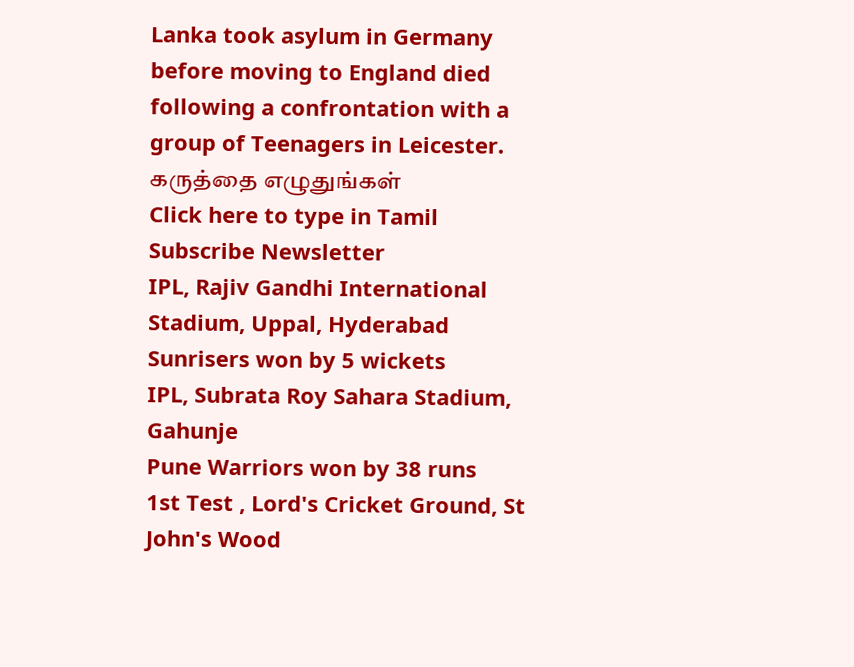Lanka took asylum in Germany before moving to England died following a confrontation with a group of Teenagers in Leicester.
கருத்தை எழுதுங்கள்
Click here to type in Tamil
Subscribe Newsletter
IPL, Rajiv Gandhi International Stadium, Uppal, Hyderabad
Sunrisers won by 5 wickets
IPL, Subrata Roy Sahara Stadium, Gahunje
Pune Warriors won by 38 runs
1st Test , Lord's Cricket Ground, St John's Wood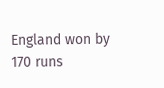England won by 170 runs